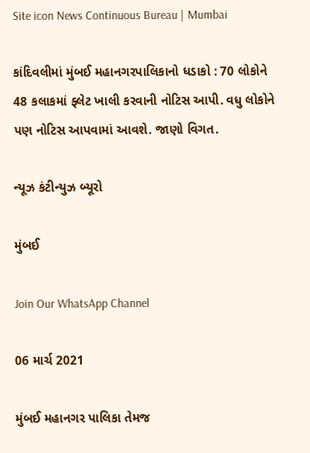Site icon News Continuous Bureau | Mumbai

કાંદિવલીમાં મુંબઈ મહાનગરપાલિકાનો ધડાકો : 70 લોકોને 48 કલાકમાં ફ્લેટ ખાલી કરવાની નોટિસ આપી. વધુ લોકોને પણ નોટિસ આપવામાં આવશે. જાણો વિગત.

ન્યૂઝ કંટીન્યુઝ બ્યૂરો

મુંબઈ

Join Our WhatsApp Channel

06 માર્ચ 2021

મુંબઈ મહાનગર પાલિકા તેમજ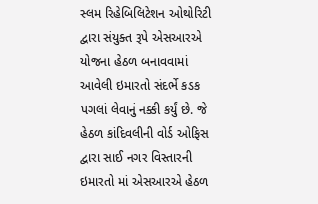સ્લમ રિહેબિલિટેશન ઓથોરિટી દ્વારા સંયુક્ત રૂપે એસઆરએ યોજના હેઠળ બનાવવામાં આવેલી ઇમારતો સંદર્ભે કડક પગલાં લેવાનું નક્કી કર્યું છે. જે હેઠળ કાંદિવલીની વોર્ડ ઓફિસ દ્વારા સાઈ નગર વિસ્તારની ઇમારતો માં એસઆરએ હેઠળ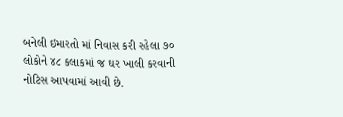બનેલી ઇમારતો માં નિવાસ કરી રહેલા ૭૦ લોકોને ૪૮ કલાકમાં જ ઘર ખાલી કરવાની નોટિસ આપવામાં આવી છે.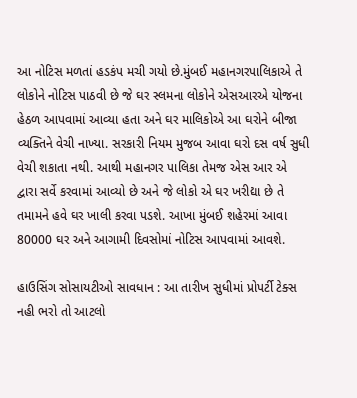આ નોટિસ મળતાં હડકંપ મચી ગયો છે.મુંબઈ મહાનગરપાલિકાએ તે લોકોને નોટિસ પાઠવી છે જે ઘર સ્લમના લોકોને એસઆરએ યોજના હેઠળ આપવામાં આવ્યા હતા અને ઘર માલિકોએ આ ઘરોને બીજા વ્યક્તિને વેચી નાખ્યા. સરકારી નિયમ મુજબ આવા ઘરો દસ વર્ષ સુધી વેચી શકાતા નથી. આથી મહાનગર પાલિકા તેમજ એસ આર એ દ્વારા સર્વે કરવામાં આવ્યો છે અને જે લોકો એ ઘર ખરીદ્યા છે તે તમામને હવે ઘર ખાલી કરવા પડશે. આખા મુંબઈ શહેરમાં આવા 80000 ઘર અને આગામી દિવસોમાં નોટિસ આપવામાં આવશે.

હાઉસિંગ સોસાયટીઓ સાવધાન : આ તારીખ સુધીમાં પ્રોપર્ટી ટેક્સ નહી ભરો તો આટલો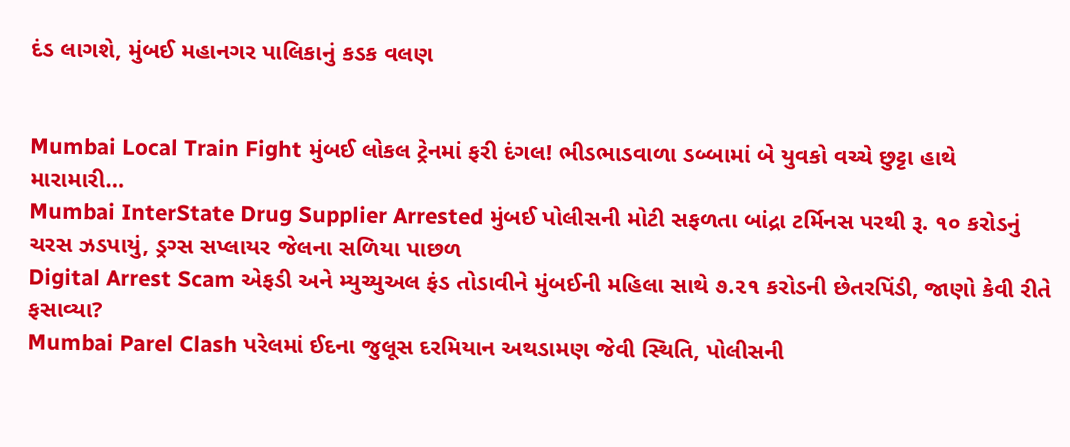દંડ લાગશે, મુંબઈ મહાનગર પાલિકાનું કડક વલણ


Mumbai Local Train Fight મુંબઈ લોકલ ટ્રેનમાં ફરી દંગલ! ભીડભાડવાળા ડબ્બામાં બે યુવકો વચ્ચે છુટ્ટા હાથે મારામારી…
Mumbai InterState Drug Supplier Arrested મુંબઈ પોલીસની મોટી સફળતા બાંદ્રા ટર્મિનસ પરથી રૂ. ૧૦ કરોડનું ચરસ ઝડપાયું, ડ્રગ્સ સપ્લાયર જેલના સળિયા પાછળ
Digital Arrest Scam એફડી અને મ્યુચ્યુઅલ ફંડ તોડાવીને મુંબઈની મહિલા સાથે ૭.૨૧ કરોડની છેતરપિંડી, જાણો કેવી રીતે ફસાવ્યા?
Mumbai Parel Clash પરેલમાં ઈદના જુલૂસ દરમિયાન અથડામણ જેવી સ્થિતિ, પોલીસની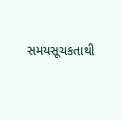સમયસૂચકતાથી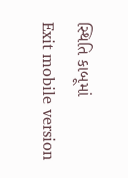સ્થિતિ કાબૂમાં
Exit mobile version